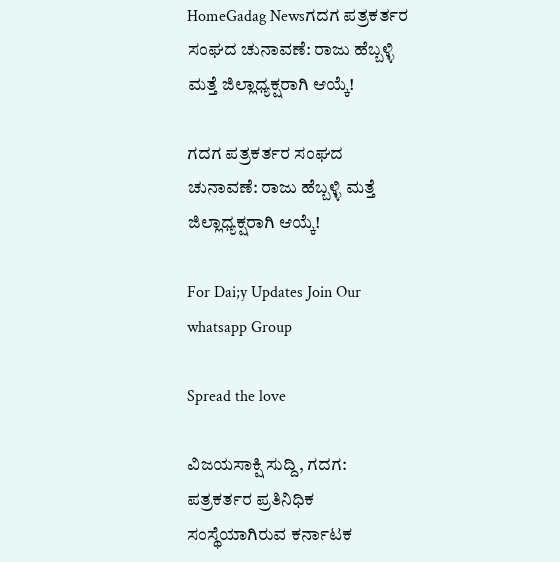HomeGadag Newsಗದಗ ಪತ್ರಕರ್ತರ ಸಂಘದ ಚುನಾವಣೆ: ರಾಜು ಹೆಬ್ಬಳ್ಳಿ ಮತ್ತೆ ಜಿಲ್ಲಾಧ್ಯಕ್ಷರಾಗಿ ಆಯ್ಕೆ!

ಗದಗ ಪತ್ರಕರ್ತರ ಸಂಘದ ಚುನಾವಣೆ: ರಾಜು ಹೆಬ್ಬಳ್ಳಿ ಮತ್ತೆ ಜಿಲ್ಲಾಧ್ಯಕ್ಷರಾಗಿ ಆಯ್ಕೆ!

For Dai;y Updates Join Our whatsapp Group

Spread the love

ವಿಜಯಸಾಕ್ಷಿ ಸುದ್ದಿ, ಗದಗ: ಪತ್ರಕರ್ತರ ಪ್ರತಿನಿಧಿಕ ಸಂಸ್ಥೆಯಾಗಿರುವ ಕರ್ನಾಟಕ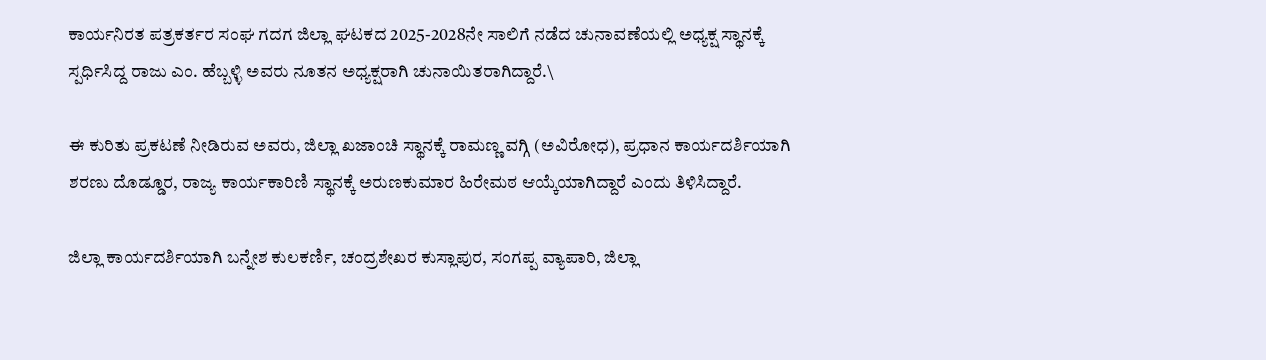ಕಾರ್ಯನಿರತ ಪತ್ರಕರ್ತರ ಸಂಘ ಗದಗ ಜಿಲ್ಲಾ ಘಟಕದ 2025-2028ನೇ ಸಾಲಿಗೆ ನಡೆದ ಚುನಾವಣೆಯಲ್ಲಿ ಅಧ್ಯಕ್ಷ ಸ್ಥಾನಕ್ಕೆ ಸ್ಪರ್ಧಿಸಿದ್ದ ರಾಜು ಎಂ. ಹೆಬ್ಬಳ್ಳಿ ಅವರು ನೂತನ ಅಧ್ಯಕ್ಷರಾಗಿ ಚುನಾಯಿತರಾಗಿದ್ದಾರೆ.\

ಈ ಕುರಿತು ಪ್ರಕಟಣೆ ನೀಡಿರುವ ಅವರು, ಜಿಲ್ಲಾ ಖಜಾಂಚಿ ಸ್ಥಾನಕ್ಕೆ ರಾಮಣ್ಣ ವಗ್ಗಿ (ಅವಿರೋಧ), ಪ್ರಧಾನ ಕಾರ್ಯದರ್ಶಿಯಾಗಿ ಶರಣು ದೊಡ್ಡೂರ, ರಾಜ್ಯ ಕಾರ್ಯಕಾರಿಣಿ ಸ್ಥಾನಕ್ಕೆ ಅರುಣಕುಮಾರ ಹಿರೇಮಠ ಆಯ್ಕೆಯಾಗಿದ್ದಾರೆ ಎಂದು ತಿಳಿಸಿದ್ದಾರೆ.

ಜಿಲ್ಲಾ ಕಾರ್ಯದರ್ಶಿಯಾಗಿ ಬನ್ನೇಶ ಕುಲಕರ್ಣಿ, ಚಂದ್ರಶೇಖರ ಕುಸ್ಲಾಪುರ, ಸಂಗಪ್ಪ ವ್ಯಾಪಾರಿ, ಜಿಲ್ಲಾ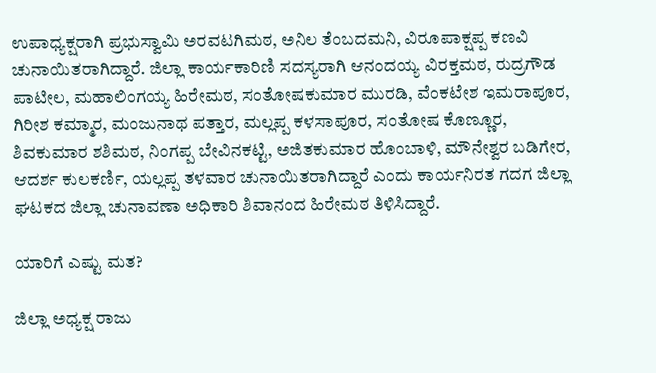ಉಪಾಧ್ಯಕ್ಷರಾಗಿ ಪ್ರಭುಸ್ವಾಮಿ ಅರವಟಗಿಮಠ, ಅನಿಲ ತೆಂಬದಮನಿ, ವಿರೂಪಾಕ್ಷಪ್ಪ ಕಣವಿ ಚುನಾಯಿತರಾಗಿದ್ದಾರೆ. ಜಿಲ್ಲಾ ಕಾರ್ಯಕಾರಿಣಿ ಸದಸ್ಯರಾಗಿ ಆನಂದಯ್ಯ ವಿರಕ್ತಮಠ, ರುದ್ರಗೌಡ ಪಾಟೀಲ, ಮಹಾಲಿಂಗಯ್ಯ ಹಿರೇಮಠ, ಸಂತೋಷಕುಮಾರ ಮುರಡಿ, ವೆಂಕಟೇಶ ಇಮರಾಪೂರ, ಗಿರೀಶ ಕಮ್ಮಾರ, ಮಂಜುನಾಥ ಪತ್ತಾರ, ಮಲ್ಲಪ್ಪ ಕಳಸಾಪೂರ, ಸಂತೋಷ ಕೊಣ್ಣೂರ, ಶಿವಕುಮಾರ ಶಶಿಮಠ, ನಿಂಗಪ್ಪ ಬೇವಿನಕಟ್ಟಿ, ಅಜಿತಕುಮಾರ ಹೊಂಬಾಳಿ, ಮೌನೇಶ್ವರ ಬಡಿಗೇರ, ಆದರ್ಶ ಕುಲಕರ್ಣಿ, ಯಲ್ಲಪ್ಪ ತಳವಾರ ಚುನಾಯಿತರಾಗಿದ್ದಾರೆ ಎಂದು ಕಾರ್ಯನಿರತ ಗದಗ ಜಿಲ್ಲಾ ಘಟಕದ ಜಿಲ್ಲಾ ಚುನಾವಣಾ ಅಧಿಕಾರಿ ಶಿವಾನಂದ ಹಿರೇಮಠ ತಿಳಿಸಿದ್ದಾರೆ.

ಯಾರಿಗೆ ಎಷ್ಟು ಮತ?

ಜಿಲ್ಲಾ ಅಧ್ಯಕ್ಷ ರಾಜು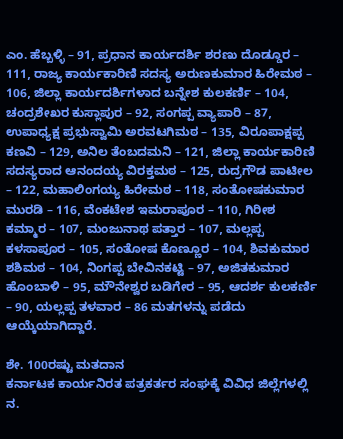ಎಂ. ಹೆಬ್ಬಳ್ಳಿ – 91, ಪ್ರಧಾನ ಕಾರ್ಯದರ್ಶಿ ಶರಣು ದೊಡ್ಡೂರ – 111, ರಾಜ್ಯ ಕಾರ್ಯಕಾರಿಣಿ ಸದಸ್ಯ ಅರುಣಕುಮಾರ ಹಿರೇಮಠ – 106, ಜಿಲ್ಲಾ ಕಾರ್ಯದರ್ಶಿಗಳಾದ ಬನ್ನೇಶ ಕುಲಕರ್ಣಿ – 104, ಚಂದ್ರಶೇಖರ ಕುಸ್ಲಾಪುರ – 92, ಸಂಗಪ್ಪ ವ್ಯಾಪಾರಿ – 87, ಉಪಾಧ್ಯಕ್ಷ ಪ್ರಭುಸ್ವಾಮಿ ಅರವಟಗಿಮಠ – 135, ವಿರೂಪಾಕ್ಷಪ್ಪ ಕಣವಿ – 129, ಅನಿಲ ತೆಂಬದಮನಿ – 121, ಜಿಲ್ಲಾ ಕಾರ್ಯಕಾರಿಣಿ ಸದಸ್ಯರಾದ ಆನಂದಯ್ಯ ವಿರಕ್ತಮಠ – 125, ರುದ್ರಗೌಡ ಪಾಟೀಲ – 122, ಮಹಾಲಿಂಗಯ್ಯ ಹಿರೇಮಠ – 118, ಸಂತೋಷಕುಮಾರ ಮುರಡಿ – 116, ವೆಂಕಟೇಶ ಇಮರಾಪೂರ – 110, ಗಿರೀಶ ಕಮ್ಮಾರ – 107, ಮಂಜುನಾಥ ಪತ್ತಾರ – 107, ಮಲ್ಲಪ್ಪ ಕಳಸಾಪೂರ – 105, ಸಂತೋಷ ಕೊಣ್ಣೂರ – 104, ಶಿವಕುಮಾರ ಶಶಿಮಠ – 104, ನಿಂಗಪ್ಪ ಬೇವಿನಕಟ್ಟಿ – 97, ಅಜಿತಕುಮಾರ ಹೊಂಬಾಳಿ – 95, ಮೌನೇಶ್ವರ ಬಡಿಗೇರ – 95, ಆದರ್ಶ ಕುಲಕರ್ಣಿ – 90, ಯಲ್ಲಪ್ಪ ತಳವಾರ – 86 ಮತಗಳನ್ನು ಪಡೆದು ಆಯ್ಕೆಯಾಗಿದ್ದಾರೆ.

ಶೇ. 100ರಷ್ಟು ಮತದಾನ
ಕರ್ನಾಟಕ ಕಾರ್ಯನಿರತ ಪತ್ರಕರ್ತರ ಸಂಘಕ್ಕೆ ವಿವಿಧ ಜಿಲ್ಲೆಗಳಲ್ಲಿ ನ.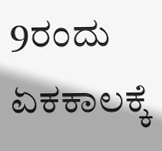9ರಂದು ಏಕಕಾಲಕ್ಕೆ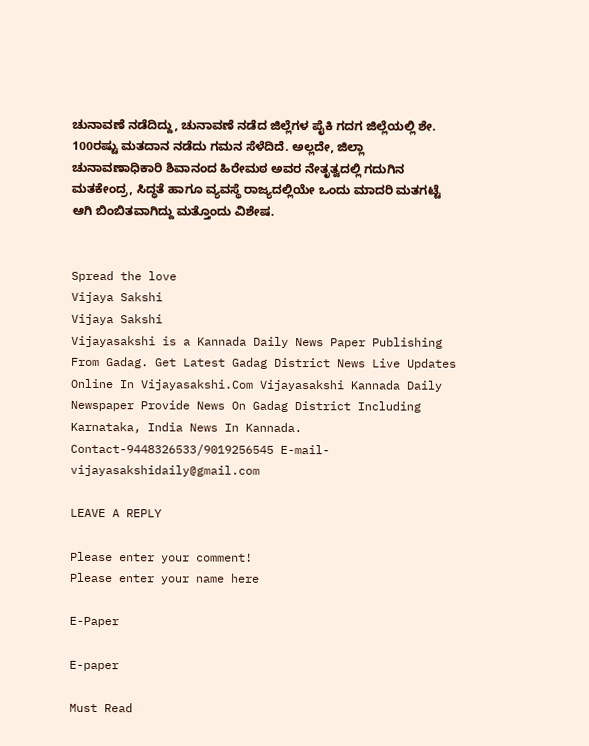ಚುನಾವಣೆ ನಡೆದಿದ್ದು, ಚುನಾವಣೆ ನಡೆದ ಜಿಲ್ಲೆಗಳ ಪೈಕಿ ಗದಗ ಜಿಲ್ಲೆಯಲ್ಲಿ ಶೇ. 100ರಷ್ಟು ಮತದಾನ ನಡೆದು ಗಮನ ಸೆಳೆದಿದೆ. ಅಲ್ಲದೇ, ಜಿಲ್ಲಾ ಚುನಾವಣಾಧಿಕಾರಿ ಶಿವಾನಂದ ಹಿರೇಮಠ ಅವರ ನೇತೃತ್ವದಲ್ಲಿ ಗದುಗಿನ ಮತಕೇಂದ್ರ, ಸಿದ್ಧತೆ ಹಾಗೂ ವ್ಯವಸ್ಥೆ ರಾಜ್ಯದಲ್ಲಿಯೇ ಒಂದು ಮಾದರಿ ಮತಗಟ್ಟೆ ಆಗಿ ಬಿಂಬಿತವಾಗಿದ್ದು ಮತ್ತೊಂದು ವಿಶೇಷ.


Spread the love
Vijaya Sakshi
Vijaya Sakshi
Vijayasakshi is a Kannada Daily News Paper Publishing From Gadag. Get Latest Gadag District News Live Updates Online In Vijayasakshi.Com Vijayasakshi Kannada Daily Newspaper Provide News On Gadag District Including Karnataka, India News In Kannada. Contact-9448326533/9019256545 E-mail-vijayasakshidaily@gmail.com

LEAVE A REPLY

Please enter your comment!
Please enter your name here

E-Paper

E-paper

Must Read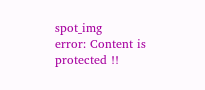spot_img
error: Content is protected !!